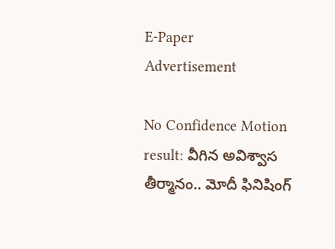E-Paper
Advertisement

No Confidence Motion result: వీగిన అవిశ్వాస తీర్మానం.. మోదీ ఫినిషింగ్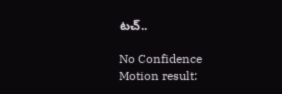టచ్..

No Confidence Motion result: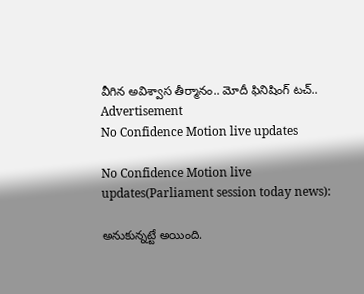వీగిన అవిశ్వాస తీర్మానం.. మోదీ ఫినిషింగ్ టచ్..
Advertisement
No Confidence Motion live updates

No Confidence Motion live updates(Parliament session today news):

అనుకున్నట్టే అయింది.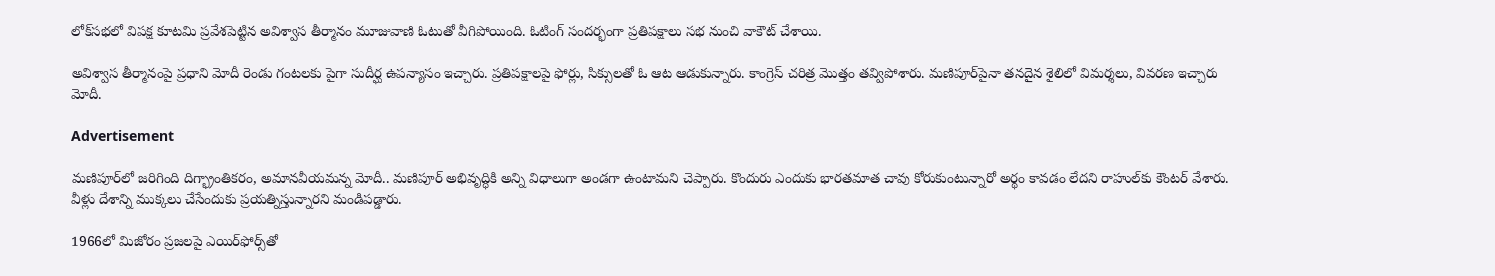లోక్‌సభలో విపక్ష కూటమి ప్రవేశపెట్టిన అవిశ్వాస తీర్మానం మూజువాణి ఓటుతో వీగిపోయింది. ఓటింగ్ సందర్భంగా ప్రతిపక్షాలు సభ నుంచి వాకౌట్‌ చేశాయి.

అవిశ్వాస తీర్మానంపై ప్రధాని మోదీ రెండు గంటలకు పైగా సుదీర్ఘ ఉపన్యాసం ఇచ్చారు. ప్రతిపక్షాలపై ఫోర్లు, సిక్సులతో ఓ ఆట ఆడుకున్నారు. కాంగ్రెస్ చరిత్ర మొత్తం తవ్విపోశారు. మణిపూర్‌పైనా తనదైన శైలిలో విమర్శలు, వివరణ ఇచ్చారు మోదీ.

Advertisement

మణిపూర్‌లో జరిగింది దిగ్భ్రాంతికరం, అమానవీయమన్న మోదీ.. మణిపూర్‌ అభివృద్ధికి అన్ని విధాలుగా అండగా ఉంటామని చెప్పారు. కొందురు ఎందుకు భారతమాత చావు కోరుకుంటున్నారో అర్థం కావడం లేదని రాహుల్‌కు కౌంటర్ వేశారు. వీళ్లు దేశాన్ని ముక్కలు చేసేందుకు ప్రయత్నిస్తున్నారని మండిపడ్డారు.

1966లో మిజోరం ప్రజలపై ఎయిర్‌ఫోర్స్‌తో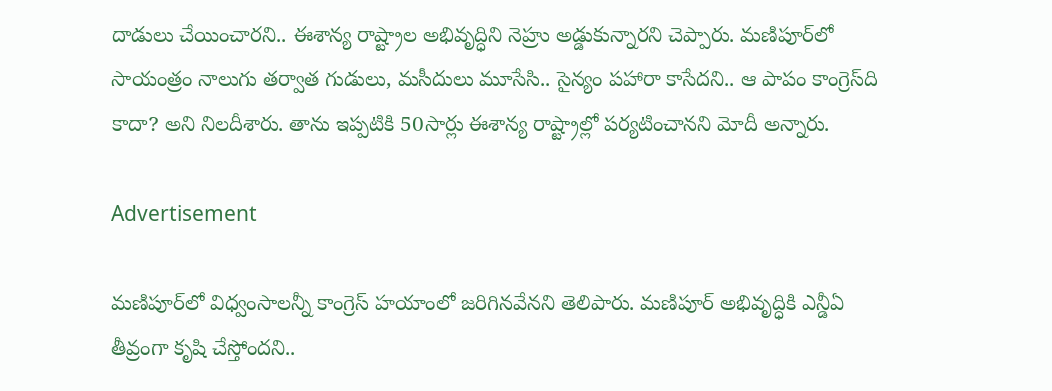దాడులు చేయించారని.. ఈశాన్య రాష్ట్రాల అభివృద్ధిని నెహ్రు అడ్డుకున్నారని చెప్పారు. మణిపూర్‌లో సాయంత్రం నాలుగు తర్వాత గుడులు, మసీదులు మూసేసి.. సైన్యం పహారా కాసేదని.. ఆ పాపం కాంగ్రెస్‌ది కాదా? అని నిలదీశారు. తాను ఇప్పటికి 50సార్లు ఈశాన్య రాష్ట్రాల్లో పర్యటించానని మోదీ అన్నారు.

Advertisement

మణిపూర్‌లో విధ్వంసాలన్నీ కాంగ్రెస్‌ హయాంలో జరిగినవేనని తెలిపారు. మణిపూర్‌ అభివృద్ధికి ఎన్డీఏ తీవ్రంగా కృషి చేస్తోందని..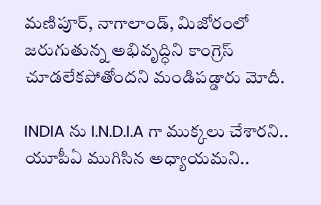మణిపూర్‌, నాగాలాండ్‌, మిజోరంలో జరుగుతున్న అభివృద్ధిని కాంగ్రెస్‌ చూడలేకపోతోందని మండిపడ్డారు మోదీ.

INDIA ను I.N.D.I.A గా ముక్కలు చేశారని.. యూపీఏ ముగిసిన అధ్యాయమని..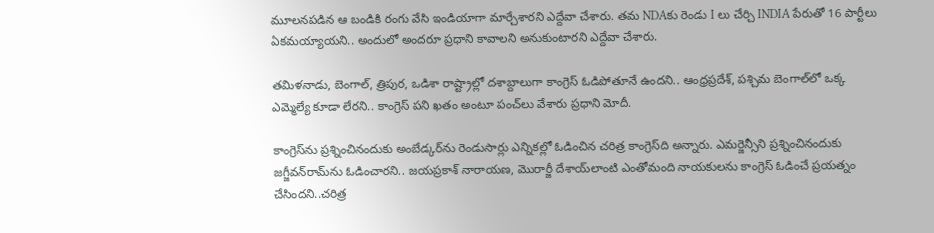మూలనపడిన ఆ బండికి రంగు వేసి ఇండియాగా మార్చేశారని ఎద్దేవా చేశారు. తమ NDAకు రెండు I లు చేర్చి INDIA పేరుతో 16 పార్టీలు ఏకమయ్యాయని.. అందులో అందరూ ప్రధాని కావాలని అనుకుంటారని ఎద్దేవా చేశారు.

తమిళనాడు, బెంగాల్‌, త్రిపుర, ఒడిశా రాష్ట్రాల్లో దశాబ్దాలుగా కాంగ్రెస్‌ ఓడిపోతూనే ఉందని.. ఆంధ్రప్రదేశ్‌, పశ్చిమ బెంగాల్‌లో ఒక్క ఎమ్మెల్యే కూడా లేరని.. కాంగ్రెస్ పని ఖతం అంటూ పంచ్‌లు వేశారు ప్రధాని మోదీ.

కాంగ్రెస్‌ను ప్రశ్నించినందుకు అంబేడ్కర్‌ను రెండుసార్లు ఎన్నికల్లో ఓడించిన చరిత్ర కాంగ్రెస్‌ది అన్నారు. ఎమర్జెన్సీని ప్రశ్నించినందుకు జగ్జీవన్‌రామ్‌ను ఓడించారని.. జయప్రకాశ్‌ నారాయణ, మొరార్జీ దేశాయ్‌లాంటి ఎంతోమంది నాయకులను కాంగ్రెస్‌ ఓడించే ప్రయత్నం చేసిందని..చరిత్ర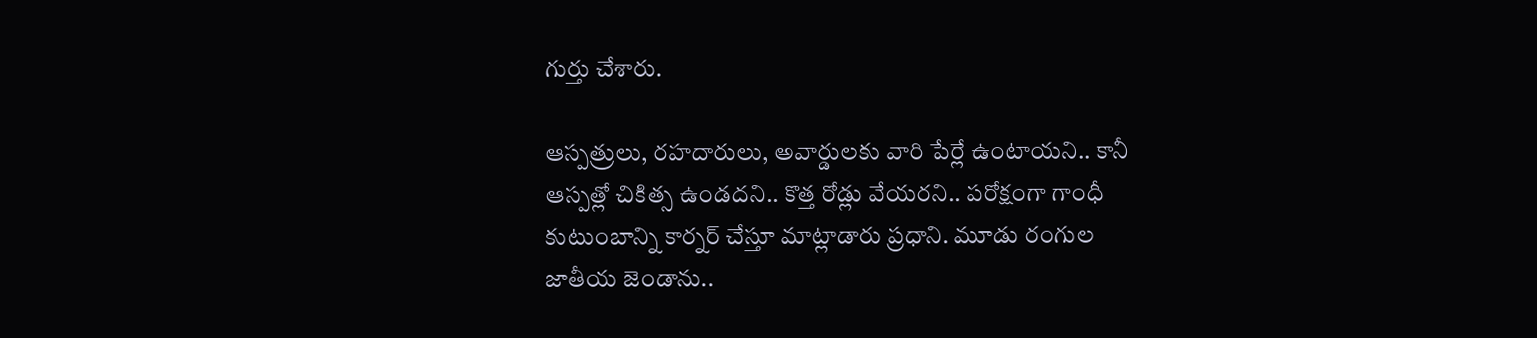గుర్తు చేశారు.

ఆస్పత్రులు, రహదారులు, అవార్డులకు వారి పేర్లే ఉంటాయని.. కానీ ఆస్పత్లో చికిత్స ఉండదని.. కొత్త రోడ్లు వేయరని.. పరోక్షంగా గాంధీ కుటుంబాన్ని కార్నర్ చేస్తూ మాట్లాడారు ప్రధాని. మూడు రంగుల జాతీయ జెండాను..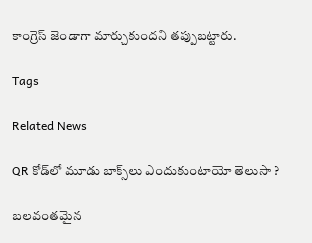కాంగ్రెస్‌ జెండాగా మార్చుకుందని తప్పుబట్టారు.

Tags

Related News

QR కోడ్‌లో మూడు బాక్స్‌లు ఎందుకుంటాయో తెలుసా ?

బ‌ల‌వంత‌మైన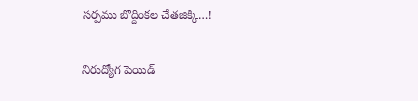స‌ర్ప‌ము బొద్దింకల చేత‌జిక్కి…!

నిరుద్యోగ పెయిడ్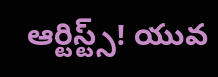ఆర్టిస్ట్స్! యువ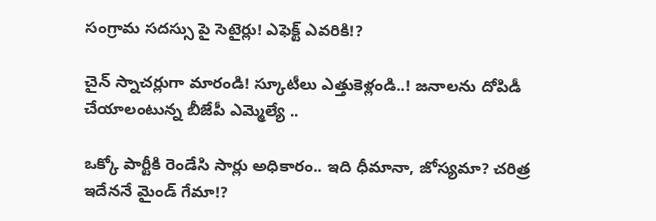సంగ్రామ సదస్సు పై సెటైర్లు! ఎఫెక్ట్ ఎవరికి!?

చైన్ స్నాచర్లుగా మారండి! స్కూటీలు ఎత్తుకెళ్లండి..! జ‌నాల‌ను దోపిడీ చేయాలంటున్న బీజేపీ ఎమ్మెల్యే ..

ఒక్కో పార్టీకి రెండేసి సార్లు అధికారం.. ఇది ధీమానా, జోస్యమా? చరిత్ర ఇదేననే మైండ్ గేమా!?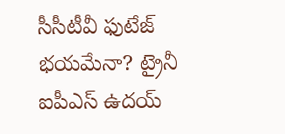సీసీటీవీ ఫుటేజ్ భయమేనా? ట్రైనీ ఐపీఎస్ ఉదయ్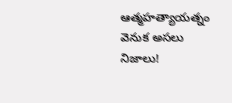ఆత్మహత్యాయత్నం వెనుక అసలు నిజాలు!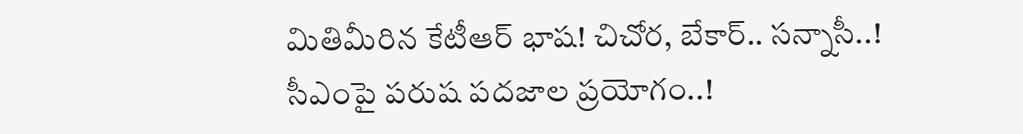మితిమీరిన కేటీఆర్ భాష‌! చిచోర‌, బేకార్‌.. స‌న్నాసీ..! సీఎంపై ప‌రుష‌ ప‌ద‌జాల ప్ర‌యోగం..!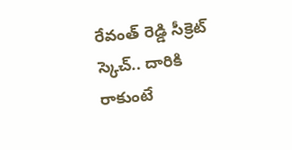రేవంత్ రెడ్డి సీక్రెట్ స్కెచ్.. దారికి రాకుంటే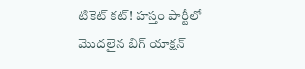టికెట్ కట్! హస్తం పార్టీలో మొదలైన బిగ్ యాక్షన్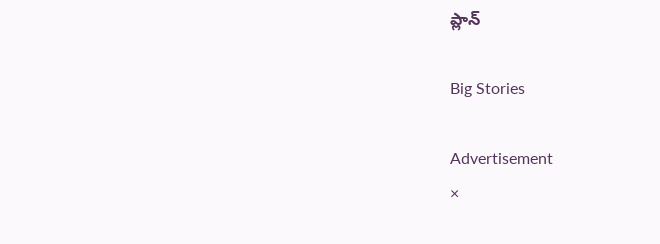ప్లాన్

Big Stories

Advertisement
×